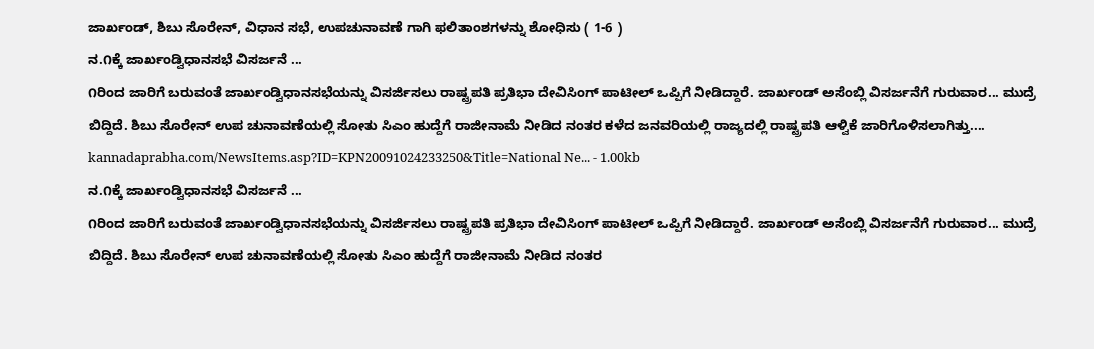ಜಾರ್ಖಂಡ್, ಶಿಬು ಸೊರೇನ್, ವಿಧಾನ ಸಭೆ, ಉಪಚುನಾವಣೆ ಗಾಗಿ ಫಲಿತಾಂಶಗಳನ್ನು ಶೋಧಿಸು ( 1-6 )
ನ.೧ಕ್ಕೆ ಜಾರ್ಖಂಡ್ವಿಧಾನಸಭೆ ವಿಸರ್ಜನೆ ...
೧ರಿಂದ ಜಾರಿಗೆ ಬರುವಂತೆ ಜಾರ್ಖಂಡ್ವಿಧಾನಸಭೆಯನ್ನು ವಿಸರ್ಜಿಸಲು ರಾಷ್ಟ್ರಪತಿ ಪ್ರತಿಭಾ ದೇವಿಸಿಂಗ್‌ ಪಾಟೀಲ್‌ ಒಪ್ಪಿಗೆ ನೀಡಿದ್ದಾರೆ. ಜಾರ್ಖಂಡ್‌ ಅಸೆಂಬ್ಲಿ ವಿಸರ್ಜನೆಗೆ ಗುರುವಾರ... ಮುದ್ರೆ ಬಿದ್ದಿದೆ. ಶಿಬು ಸೊರೇನ್‌ ಉಪ ಚುನಾವಣೆಯಲ್ಲಿ ಸೋತು ಸಿಎಂ ಹುದ್ದೆಗೆ ರಾಜೀನಾಮೆ ನೀಡಿದ ನಂತರ ಕಳೆದ ಜನವರಿಯಲ್ಲಿ ರಾಜ್ಯದಲ್ಲಿ ರಾಷ್ಟ್ರಪತಿ ಆಳ್ವಿಕೆ ಜಾರಿಗೊಳಿಸಲಾಗಿತ್ತು....
kannadaprabha.com/NewsItems.asp?ID=KPN20091024233250&Title=National Ne... - 1.00kb
ನ.೧ಕ್ಕೆ ಜಾರ್ಖಂಡ್ವಿಧಾನಸಭೆ ವಿಸರ್ಜನೆ ...
೧ರಿಂದ ಜಾರಿಗೆ ಬರುವಂತೆ ಜಾರ್ಖಂಡ್ವಿಧಾನಸಭೆಯನ್ನು ವಿಸರ್ಜಿಸಲು ರಾಷ್ಟ್ರಪತಿ ಪ್ರತಿಭಾ ದೇವಿಸಿಂಗ್‌ ಪಾಟೀಲ್‌ ಒಪ್ಪಿಗೆ ನೀಡಿದ್ದಾರೆ. ಜಾರ್ಖಂಡ್‌ ಅಸೆಂಬ್ಲಿ ವಿಸರ್ಜನೆಗೆ ಗುರುವಾರ... ಮುದ್ರೆ ಬಿದ್ದಿದೆ. ಶಿಬು ಸೊರೇನ್‌ ಉಪ ಚುನಾವಣೆಯಲ್ಲಿ ಸೋತು ಸಿಎಂ ಹುದ್ದೆಗೆ ರಾಜೀನಾಮೆ ನೀಡಿದ ನಂತರ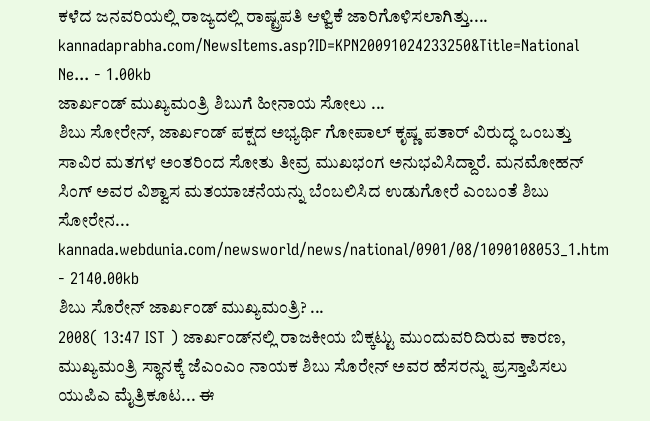ಕಳೆದ ಜನವರಿಯಲ್ಲಿ ರಾಜ್ಯದಲ್ಲಿ ರಾಷ್ಟ್ರಪತಿ ಆಳ್ವಿಕೆ ಜಾರಿಗೊಳಿಸಲಾಗಿತ್ತು....
kannadaprabha.com/NewsItems.asp?ID=KPN20091024233250&Title=National Ne... - 1.00kb
ಜಾರ್ಖಂಡ್ ಮುಖ್ಯಮಂತ್ರಿ ಶಿಬುಗೆ ಹೀನಾಯ ಸೋಲು ...
ಶಿಬು ಸೋರೇನ್, ಜಾರ್ಖಂಡ್ ಪಕ್ಷದ ಅಭ್ಯರ್ಥಿ ಗೋಪಾಲ್ ಕೃಷ್ಣ ಪತಾರ್ ವಿರುದ್ಧ ಒಂಬತ್ತು ಸಾವಿರ ಮತಗಳ ಅಂತರಿಂದ ಸೋತು ತೀವ್ರ ಮುಖಭಂಗ ಅನುಭವಿಸಿದ್ದಾರೆ. ಮನಮೋಹನ್ ಸಿಂಗ್ ಅವರ ವಿಶ್ವಾಸ ಮತಯಾಚನೆಯನ್ನು ಬೆಂಬಲಿಸಿದ ಉಡುಗೋರೆ ಎಂಬಂತೆ ಶಿಬು ಸೋರೇನ...
kannada.webdunia.com/newsworld/news/national/0901/08/1090108053_1.htm - 2140.00kb
ಶಿಬು ಸೊರೇನ್ ಜಾರ್ಖಂಡ್ ಮುಖ್ಯಮಂತ್ರಿ? ...
2008( 13:47 IST ) ಜಾರ್ಖಂಡ್‌ನಲ್ಲಿ ರಾಜಕೀಯ ಬಿಕ್ಕಟ್ಟು ಮುಂದುವರಿದಿರುವ ಕಾರಣ, ಮುಖ್ಯಮಂತ್ರಿ ಸ್ಥಾನಕ್ಕೆ ಜೆಎಂಎಂ ನಾಯಕ ಶಿಬು ಸೊರೇನ್ ಅವರ ಹೆಸರನ್ನು ಪ್ರಸ್ತಾಪಿಸಲು ಯುಪಿಎ ಮೈತ್ರಿಕೂಟ... ಈ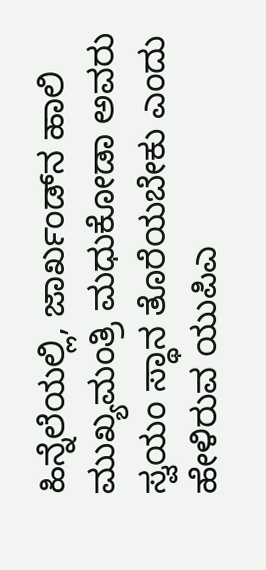ಹಿನ್ನೆಲೆಯಲ್ಲಿ, ಜಾರ್ಖಂಡ್‌ನ ಹಾಲಿ ಮುಖ್ಯಮಂತ್ರಿ ಮಧುಕೋಡಾ ಅವರು ಸ್ವಯಂ ಸ್ಥಾನ ತೊರೆಯಬೇಕು ಎಂದು ಹೇಳಿರುವ ಯುಪಿಎ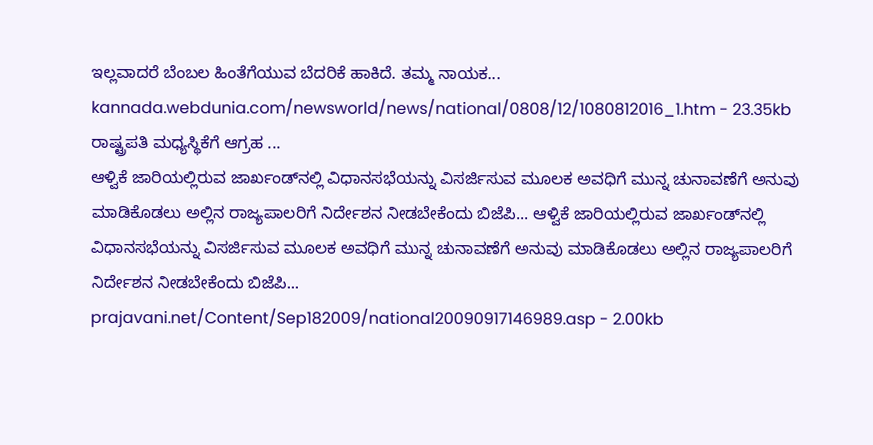ಇಲ್ಲವಾದರೆ ಬೆಂಬಲ ಹಿಂತೆಗೆಯುವ ಬೆದರಿಕೆ ಹಾಕಿದೆ. ತಮ್ಮ ನಾಯಕ...
kannada.webdunia.com/newsworld/news/national/0808/12/1080812016_1.htm - 23.35kb
ರಾಷ್ಟ್ರಪತಿ ಮಧ್ಯಸ್ಥಿಕೆಗೆ ಆಗ್ರಹ ...
ಆಳ್ವಿಕೆ ಜಾರಿಯಲ್ಲಿರುವ ಜಾರ್ಖಂಡ್‌ನಲ್ಲಿ ವಿಧಾನಸಭೆಯನ್ನು ವಿಸರ್ಜಿಸುವ ಮೂಲಕ ಅವಧಿಗೆ ಮುನ್ನ ಚುನಾವಣೆಗೆ ಅನುವು ಮಾಡಿಕೊಡಲು ಅಲ್ಲಿನ ರಾಜ್ಯಪಾಲರಿಗೆ ನಿರ್ದೇಶನ ನೀಡಬೇಕೆಂದು ಬಿಜೆಪಿ... ಆಳ್ವಿಕೆ ಜಾರಿಯಲ್ಲಿರುವ ಜಾರ್ಖಂಡ್‌ನಲ್ಲಿ ವಿಧಾನಸಭೆಯನ್ನು ವಿಸರ್ಜಿಸುವ ಮೂಲಕ ಅವಧಿಗೆ ಮುನ್ನ ಚುನಾವಣೆಗೆ ಅನುವು ಮಾಡಿಕೊಡಲು ಅಲ್ಲಿನ ರಾಜ್ಯಪಾಲರಿಗೆ ನಿರ್ದೇಶನ ನೀಡಬೇಕೆಂದು ಬಿಜೆಪಿ...
prajavani.net/Content/Sep182009/national20090917146989.asp - 2.00kb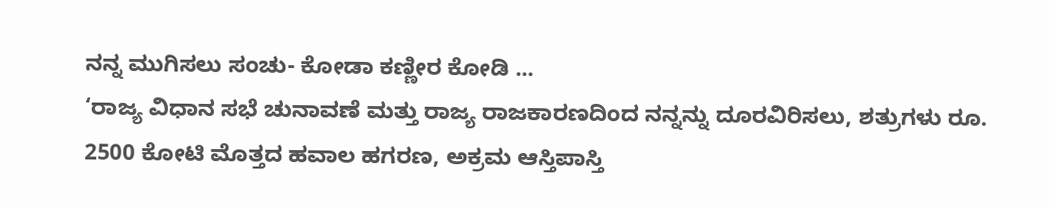ನನ್ನ ಮುಗಿಸಲು ಸಂಚು- ಕೋಡಾ ಕಣ್ಣೀರ ಕೋಡಿ ...
‘ರಾಜ್ಯ ವಿಧಾನ ಸಭೆ ಚುನಾವಣೆ ಮತ್ತು ರಾಜ್ಯ ರಾಜಕಾರಣದಿಂದ ನನ್ನನ್ನು ದೂರವಿರಿಸಲು, ಶತ್ರುಗಳು ರೂ. 2500 ಕೋಟಿ ಮೊತ್ತದ ಹವಾಲ ಹಗರಣ, ಅಕ್ರಮ ಆಸ್ತಿಪಾಸ್ತಿ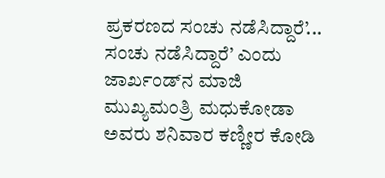ಪ್ರಕರಣದ ಸಂಚು ನಡೆಸಿದ್ದಾರೆ’... ಸಂಚು ನಡೆಸಿದ್ದಾರೆ’ ಎಂದು ಜಾರ್ಖಂಡ್‌ನ ಮಾಜಿ ಮುಖ್ಯಮಂತ್ರಿ ಮಧುಕೋಡಾ ಅವರು ಶನಿವಾರ ಕಣ್ಣೀರ ಕೋಡಿ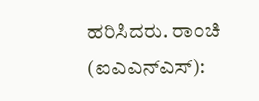ಹರಿಸಿದರು. ರಾಂಚಿ (ಐಎಎನ್‌ಎಸ್):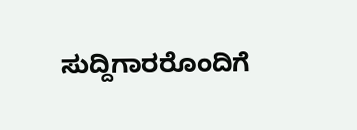ಸುದ್ದಿಗಾರರೊಂದಿಗೆ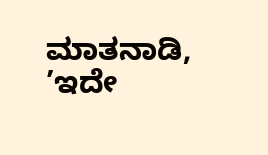ಮಾತನಾಡಿ, ’ಇದೇ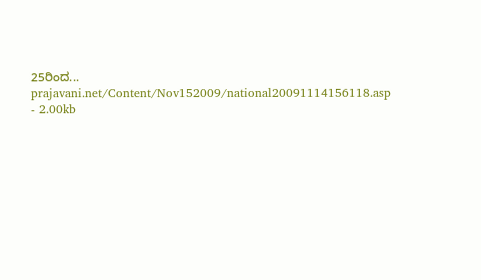25ರಿಂದ...
prajavani.net/Content/Nov152009/national20091114156118.asp - 2.00kb